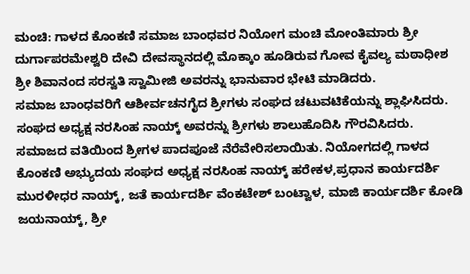ಮಂಚಿ: ಗಾಳದ ಕೊಂಕಣಿ ಸಮಾಜ ಬಾಂಧವರ ನಿಯೋಗ ಮಂಚಿ ಮೋಂತಿಮಾರು ಶ್ರೀ ದುರ್ಗಾಪರಮೇಶ್ವರಿ ದೇವಿ ದೇವಸ್ಥಾನದಲ್ಲಿ ಮೊಕ್ಕಾಂ ಹೂಡಿರುವ ಗೋವ ಕೈವಲ್ಯ ಮಠಾಧೀಶ ಶ್ರೀ ಶಿವಾನಂದ ಸರಸ್ವತಿ ಸ್ವಾಮೀಜಿ ಅವರನ್ನು ಭಾನುವಾರ ಭೇಟಿ ಮಾಡಿದರು.
ಸಮಾಜ ಬಾಂಧವರಿಗೆ ಆಶೀರ್ವಚನಗೈದ ಶ್ರೀಗಳು ಸಂಘದ ಚಟುವಟಿಕೆಯನ್ನು ಶ್ಲಾಘಿಸಿದರು. ಸಂಘದ ಅಧ್ಯಕ್ಷ ನರಸಿಂಹ ನಾಯ್ಕ್ ಅವರನ್ನು ಶ್ರೀಗಳು ಶಾಲುಹೊದಿಸಿ ಗೌರವಿಸಿದರು. ಸಮಾಜದ ವತಿಯಿಂದ ಶ್ರೀಗಳ ಪಾದಪೂಜೆ ನೆರೆವೇರಿಸಲಾಯಿತು. ನಿಯೋಗದಲ್ಲಿ ಗಾಳದ ಕೊಂಕಣಿ ಅಭ್ಯುದಯ ಸಂಘದ ಅಧ್ಯಕ್ಷ ನರಸಿಂಹ ನಾಯ್ಕ್ ಹರೇಕಳ,ಪ್ರಧಾನ ಕಾರ್ಯದರ್ಶಿ ಮುರಳೀಧರ ನಾಯ್ಕ್, ಜತೆ ಕಾರ್ಯದರ್ಶಿ ವೆಂಕಟೇಶ್ ಬಂಟ್ವಾಳ, ಮಾಜಿ ಕಾರ್ಯದರ್ಶಿ ಕೋಡಿ ಜಯನಾಯ್ಕ್, ಶ್ರೀ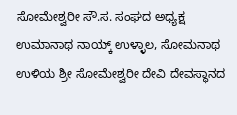ಸೋಮೇಶ್ವರೀ ಸೌ.ಸ. ಸಂಘದ ಅಧ್ಯಕ್ಷ ಉಮಾನಾಥ ನಾಯ್ಕ್ ಉಳ್ಳಾಲ, ಸೋಮನಾಥ ಉಳಿಯ ಶ್ರೀ ಸೋಮೇಶ್ವರೀ ದೇವಿ ದೇವಸ್ಥಾನದ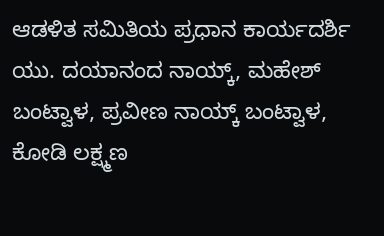ಆಡಳಿತ ಸಮಿತಿಯ ಪ್ರಧಾನ ಕಾರ್ಯದರ್ಶಿ ಯು. ದಯಾನಂದ ನಾಯ್ಕ್, ಮಹೇಶ್ ಬಂಟ್ವಾಳ, ಪ್ರವೀಣ ನಾಯ್ಕ್ ಬಂಟ್ವಾಳ, ಕೋಡಿ ಲಕ್ಷ್ಮಣ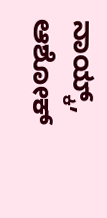ನಾಯ್ಕ್, ಆಶೋಕ್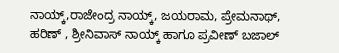ನಾಯ್ಕ್,ರಾಜೇಂದ್ರ ನಾಯ್ಕ್, ಜಯರಾಮ, ಪ್ರೇಮನಾಥ್, ಹರಿಣ್ , ಶ್ರೀನಿವಾಸ್ ನಾಯ್ಕ್ ಹಾಗೂ ಪ್ರವೀಣ್ ಬಜಾಲ್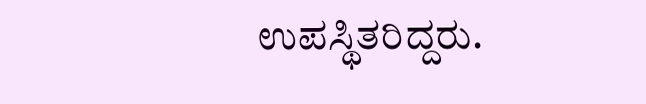ಉಪಸ್ಥಿತರಿದ್ದರು.